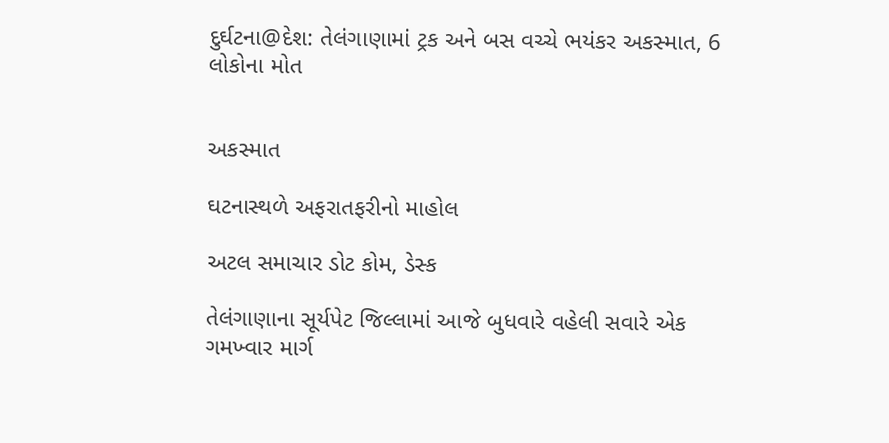દુર્ઘટના@દેશ: તેલંગાણામાં ટ્રક અને બસ વચ્ચે ભયંકર અકસ્માત, 6 લોકોના મોત


અકસ્માત

ઘટનાસ્થળે અફરાતફરીનો માહોલ

અટલ સમાચાર ડોટ કોમ, ડેસ્ક

તેલંગાણાના સૂર્યપેટ જિલ્લામાં આજે બુધવારે વહેલી સવારે એક ગમખ્વાર માર્ગ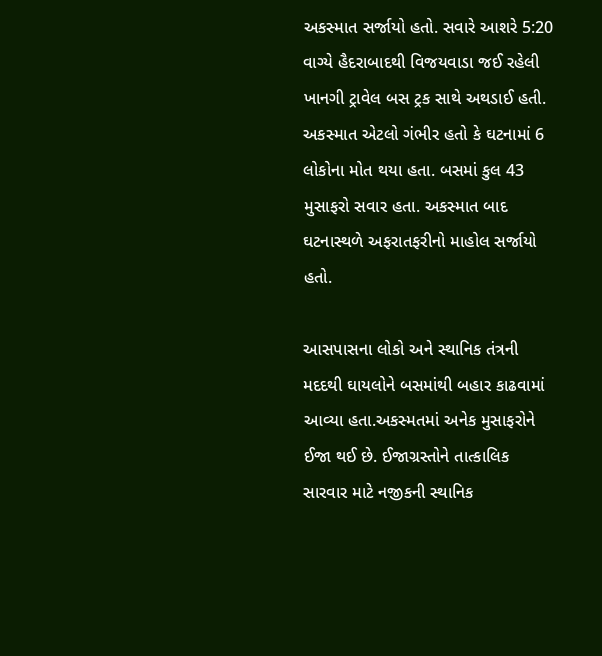અકસ્માત સર્જાયો હતો. સવારે આશરે 5:20 વાગ્યે હૈદરાબાદથી વિજયવાડા જઈ રહેલી ખાનગી ટ્રાવેલ બસ ટ્રક સાથે અથડાઈ હતી. અકસ્માત એટલો ગંભીર હતો કે ઘટનામાં 6 લોકોના મોત થયા હતા. બસમાં કુલ 43 મુસાફરો સવાર હતા. અકસ્માત બાદ ઘટનાસ્થળે અફરાતફરીનો માહોલ સર્જાયો હતો.

આસપાસના લોકો અને સ્થાનિક તંત્રની મદદથી ઘાયલોને બસમાંથી બહાર કાઢવામાં આવ્યા હતા.અકસ્મતમાં અનેક મુસાફરોને ઈજા થઈ છે. ઈજાગ્રસ્તોને તાત્કાલિક સારવાર માટે નજીકની સ્થાનિક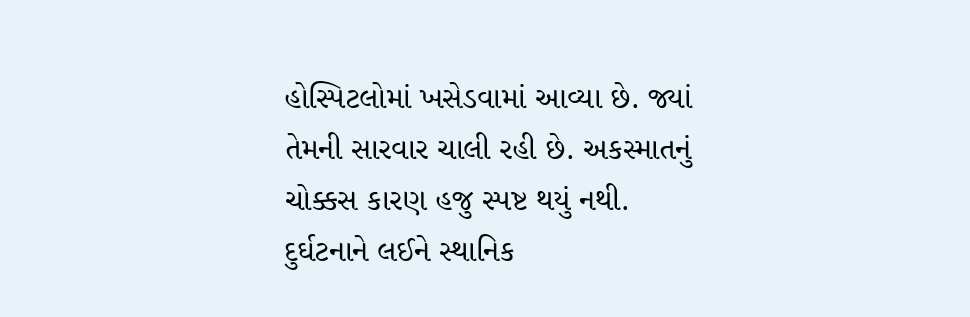હોસ્પિટલોમાં ખસેડવામાં આવ્યા છે. જ્યાં તેમની સારવાર ચાલી રહી છે. અકસ્માતનું ચોક્કસ કારણ હજુ સ્પષ્ટ થયું નથી. દુર્ઘટનાને લઈને સ્થાનિક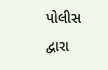પોલીસ દ્વારા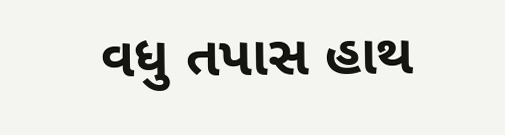વધુ તપાસ હાથ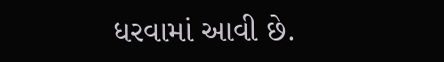ધરવામાં આવી છે.